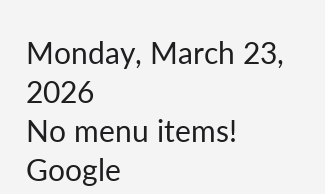Monday, March 23, 2026
No menu items!
Google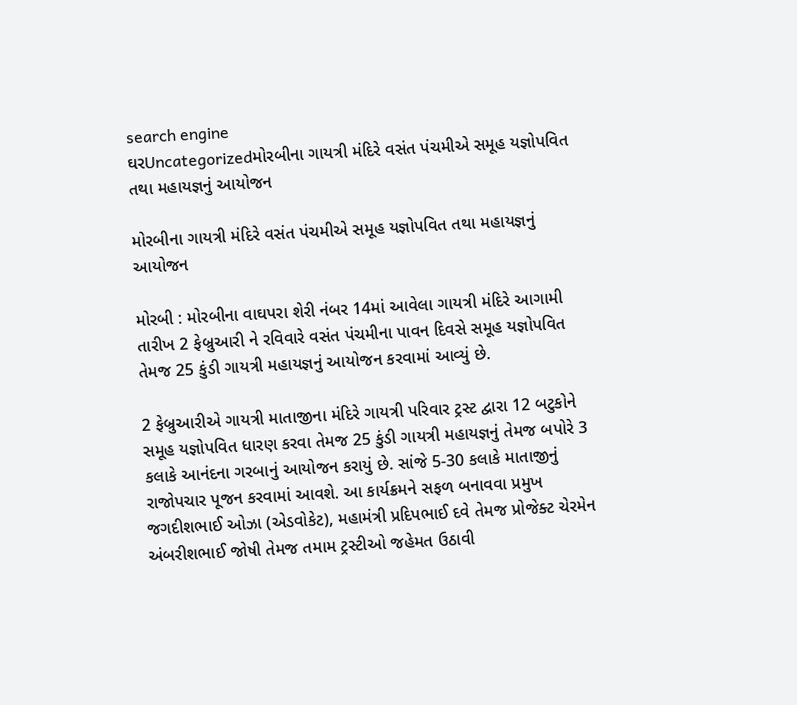search engine
ઘરUncategorizedમોરબીના ગાયત્રી મંદિરે વસંત પંચમીએ સમૂહ યજ્ઞોપવિત તથા મહાયજ્ઞનું આયોજન

મોરબીના ગાયત્રી મંદિરે વસંત પંચમીએ સમૂહ યજ્ઞોપવિત તથા મહાયજ્ઞનું આયોજન

મોરબી : મોરબીના વાઘપરા શેરી નંબર 14માં આવેલા ગાયત્રી મંદિરે આગામી તારીખ 2 ફેબ્રુઆરી ને રવિવારે વસંત પંચમીના પાવન દિવસે સમૂહ યજ્ઞોપવિત તેમજ 25 કુંડી ગાયત્રી મહાયજ્ઞનું આયોજન કરવામાં આવ્યું છે.

2 ફેબ્રુઆરીએ ગાયત્રી માતાજીના મંદિરે ગાયત્રી પરિવાર ટ્રસ્ટ દ્વારા 12 બટુકોને સમૂહ યજ્ઞોપવિત ધારણ કરવા તેમજ 25 કુંડી ગાયત્રી મહાયજ્ઞનું તેમજ બપોરે 3 કલાકે આનંદના ગરબાનું આયોજન કરાયું છે. સાંજે 5-30 કલાકે માતાજીનું રાજોપચાર પૂજન કરવામાં આવશે. આ કાર્યક્રમને સફળ બનાવવા પ્રમુખ જગદીશભાઈ ઓઝા (એડવોકેટ), મહામંત્રી પ્રદિપભાઈ દવે તેમજ પ્રોજેક્ટ ચેરમેન અંબરીશભાઈ જોષી તેમજ તમામ ટ્રસ્ટીઓ જહેમત ઉઠાવી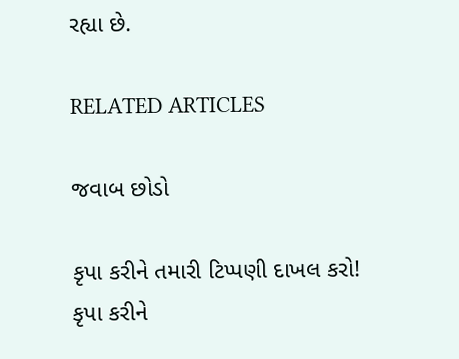રહ્યા છે.

RELATED ARTICLES

જવાબ છોડો

કૃપા કરીને તમારી ટિપ્પણી દાખલ કરો!
કૃપા કરીને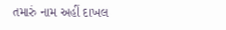તમારું નામ અહીં દાખલ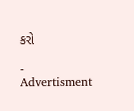કરો

- Advertisment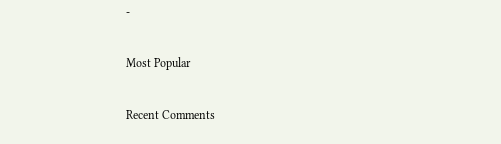-

Most Popular

Recent Comments